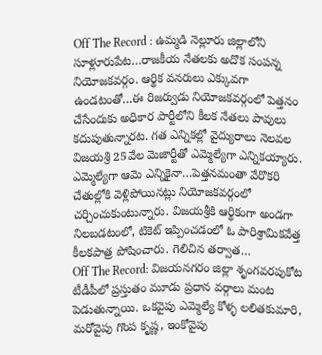Off The Record : ఉమ్మడి నెల్లూరు జిల్లాలోని సూళ్లూరుపేట…రాజకీయ నేతలకు అదొక సంపన్న నియోజకవర్గం. ఆర్థిక వనరులు ఎక్కువగా ఉండటంతో…ఈ రిజర్వుడు నియోజకవర్గంలో పెత్తనం చేసేందుకు అధికార పార్టీలోని కీలక నేతలు పావులు కదుపుతున్నారట. గత ఎన్నికల్లో వైద్యురాలు నెలవల విజయశ్రి 25వేల మెజార్టీతో ఎమ్మెల్యేగా ఎన్నికయ్యారు. ఎమ్మెల్యేగా ఆమె ఎన్నికైనా…పెత్తనమంతా వేరొకరి చేతుల్లోకి వెళ్లిపోయినట్లు నియోజకవర్గంలో చర్చించుకుంటున్నారు. విజయశ్రీకి ఆర్థికంగా అండగా నిలబడటంలో, టికెట్ ఇప్పించడంలో ఓ పారిశ్రామికవేత్త కీలకపాత్ర పోషించారు. గెలిచిన తర్వాత…
Off The Record: విజయనగరం జిల్లా శృంగవరపుకోట టీడీపీలో ప్రస్తుతం మూడు ప్రధాన వర్గాలు మంట పెడుతున్నాయి. ఒకవైపు ఎమ్మెల్యే కోళ్ళ లలితకుమారి, మరోవైపు గొంప కృష్ణ, ఇంకోవైపు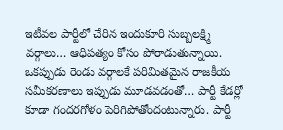ఇటీవల పార్టీలో చేరిన ఇందుకూరి సుబ్బలక్ష్మి వర్గాలు… ఆధిపత్యం కోసం పోరాడుతున్నాయి. ఒకప్పుడు రెండు వర్గాలకే పరిమితమైన రాజకీయ సమీకరణాలు ఇప్పుడు మూడవడంతో… పార్టీ కేడర్లో కూడా గందరగోళం పెరిగిపోతోందంటున్నారు. పార్టీ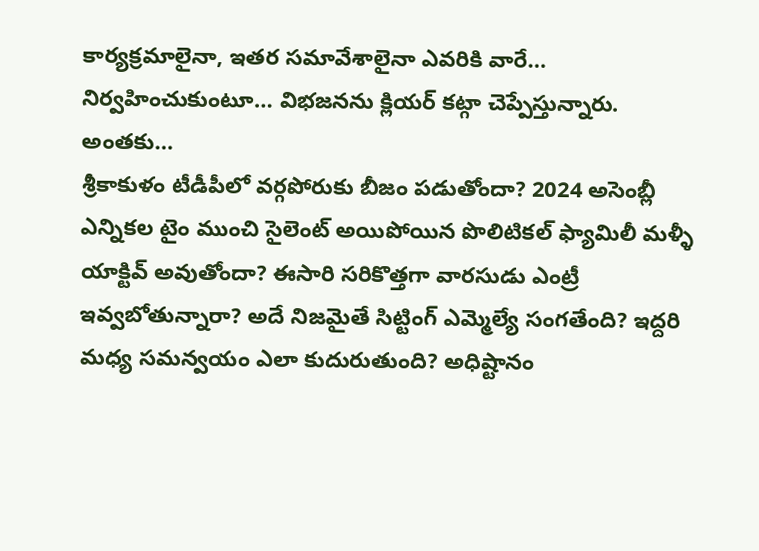కార్యక్రమాలైనా, ఇతర సమావేశాలైనా ఎవరికి వారే… నిర్వహించుకుంటూ… విభజనను క్లియర్ కట్గా చెప్పేస్తున్నారు. అంతకు…
శ్రీకాకుళం టీడీపీలో వర్గపోరుకు బీజం పడుతోందా? 2024 అసెంబ్లీ ఎన్నికల టైం ముంచి సైలెంట్ అయిపోయిన పొలిటికల్ ఫ్యామిలీ మళ్ళీ యాక్టివ్ అవుతోందా? ఈసారి సరికొత్తగా వారసుడు ఎంట్రీ ఇవ్వబోతున్నారా? అదే నిజమైతే సిట్టింగ్ ఎమ్మెల్యే సంగతేంది? ఇద్దరి మధ్య సమన్వయం ఎలా కుదురుతుంది? అధిష్టానం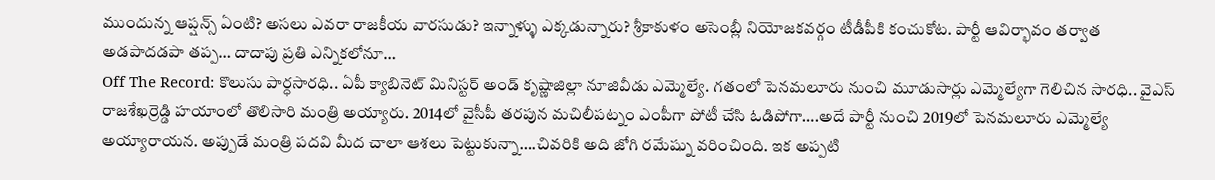ముందున్న ఆప్షన్స్ ఏంటి? అసలు ఎవరా రాజకీయ వారసుడు? ఇన్నాళ్ళు ఎక్కడున్నారు? శ్రీకాకుళం అసెంబ్లీ నియోజకవర్గం టీడీపీకి కంచుకోట. పార్టీ ఆవిర్భావం తర్వాత అడపాదడపా తప్ప… దాదాపు ప్రతి ఎన్నికలోనూ…
Off The Record: కొలుసు పార్ధసారధి.. ఏపీ క్యాబినెట్ మినిస్టర్ అండ్ కృష్ణాజిల్లా నూజివీడు ఎమ్మెల్యే. గతంలో పెనమలూరు నుంచి మూడుసార్లు ఎమ్మెల్యేగా గెలిచిన సారధి.. వైఎస్ రాజశేఖర్రెడ్డి హయాంలో తొలిసారి మంత్రి అయ్యారు. 2014లో వైసీపీ తరపున మచిలీపట్నం ఎంపీగా పోటీ చేసి ఓడిపోగా….అదే పార్టీ నుంచి 2019లో పెనమలూరు ఎమ్మెల్యే అయ్యారాయన. అప్పుడే మంత్రి పదవి మీద చాలా ఆశలు పెట్టుకున్నా….చివరికి అది జోగి రమేష్ను వరించింది. ఇక అప్పటి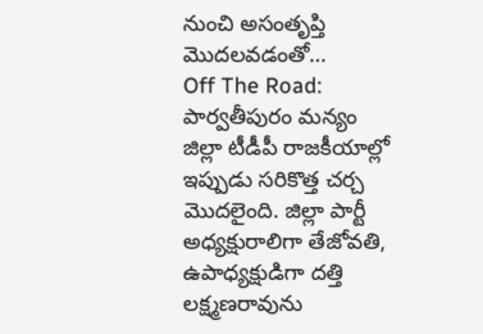నుంచి అసంతృప్తి మొదలవడంతో…
Off The Road: పార్వతీపురం మన్యం జిల్లా టీడీపీ రాజకీయాల్లో ఇప్పుడు సరికొత్త చర్చ మొదలైంది. జిల్లా పార్టీ అధ్యక్షురాలిగా తేజోవతి, ఉపాధ్యక్షుడిగా దత్తి లక్ష్మణరావును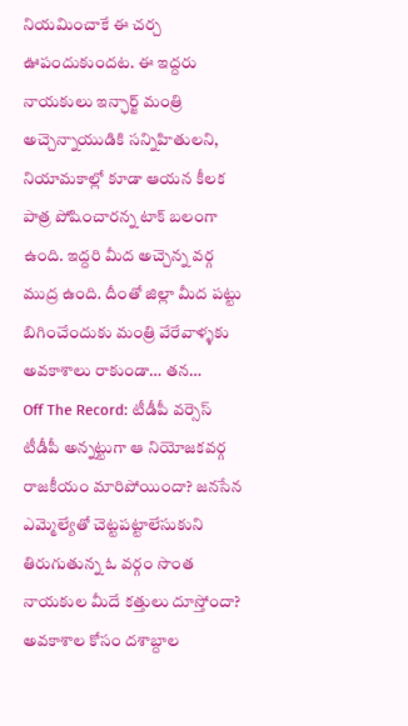నియమించాకే ఈ చర్చ ఊపందుకుందట. ఈ ఇద్దరు నాయకులు ఇన్ఛార్జ్ మంత్రి అచ్చెన్నాయుడికి సన్నిహితులని, నియామకాల్లో కూడా ఆయన కీలక పాత్ర పోషించారన్న టాక్ బలంగా ఉంది. ఇద్దరి మీద అచ్చెన్న వర్గ ముద్ర ఉంది. దీంతో జిల్లా మీద పట్టు బిగించేందుకు మంత్రి వేరేవాళ్ళకు అవకాశాలు రాకుండా… తన…
Off The Record: టీడీపీ వర్సెస్ టీడీపీ అన్నట్టుగా ఆ నియోజకవర్గ రాజకీయం మారిపోయిందా? జనసేన ఎమ్మెల్యేతో చెట్టపట్టాలేసుకుని తిరుగుతున్న ఓ వర్గం సొంత నాయకుల మీదే కత్తులు దూస్తోందా? అవకాశాల కోసం దశాబ్దాల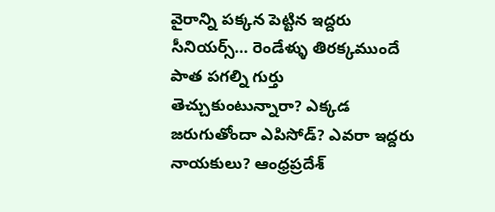వైరాన్ని పక్కన పెట్టిన ఇద్దరు సీనియర్స్… రెండేళ్ళు తిరక్కముందే పాత పగల్ని గుర్తు తెచ్చుకుంటున్నారా? ఎక్కడ జరుగుతోందా ఎపిసోడ్? ఎవరా ఇద్దరు నాయకులు? ఆంధ్రప్రదేశ్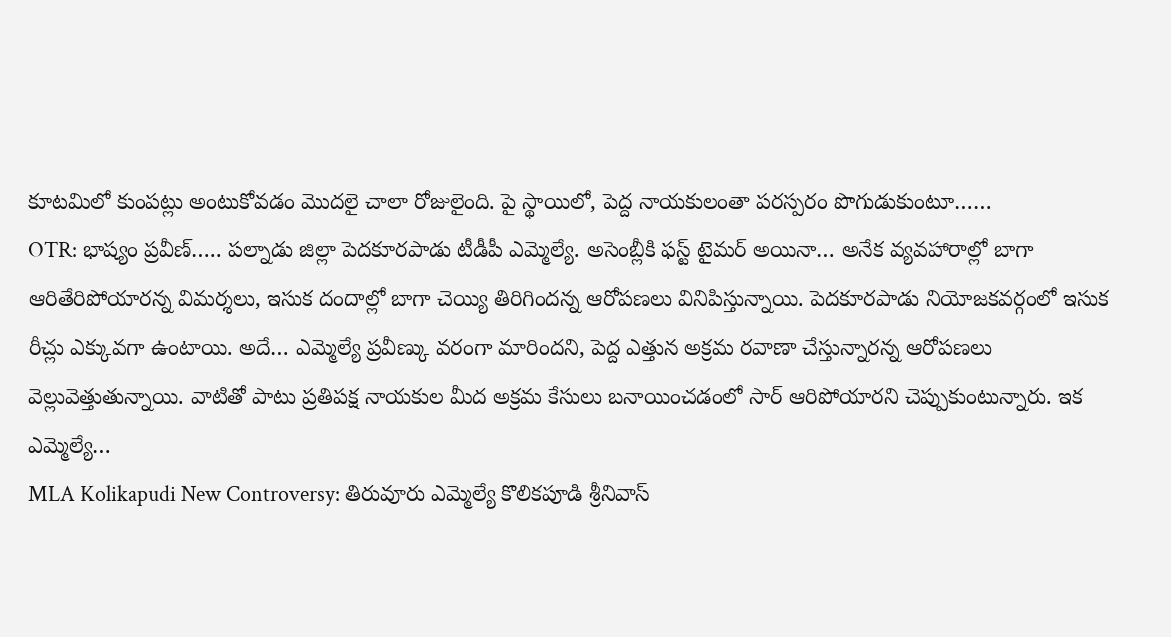కూటమిలో కుంపట్లు అంటుకోవడం మొదలై చాలా రోజులైంది. పై స్థాయిలో, పెద్ద నాయకులంతా పరస్పరం పొగుడుకుంటూ……
OTR: భాష్యం ప్రవీణ్….. పల్నాడు జిల్లా పెదకూరపాడు టీడీపీ ఎమ్మెల్యే. అసెంబ్లీకి ఫస్ట్ టైమర్ అయినా… అనేక వ్యవహారాల్లో బాగా ఆరితేరిపోయారన్న విమర్శలు, ఇసుక దందాల్లో బాగా చెయ్యి తిరిగిందన్న ఆరోపణలు వినిపిస్తున్నాయి. పెదకూరపాడు నియోజకవర్గంలో ఇసుక రీచ్లు ఎక్కువగా ఉంటాయి. అదే… ఎమ్మెల్యే ప్రవీణ్కు వరంగా మారిందని, పెద్ద ఎత్తున అక్రమ రవాణా చేస్తున్నారన్న ఆరోపణలు వెల్లువెత్తుతున్నాయి. వాటితో పాటు ప్రతిపక్ష నాయకుల మీద అక్రమ కేసులు బనాయించడంలో సార్ ఆరిపోయారని చెప్పుకుంటున్నారు. ఇక ఎమ్మెల్యే…
MLA Kolikapudi New Controversy: తిరువూరు ఎమ్మెల్యే కొలికపూడి శ్రీనివాస్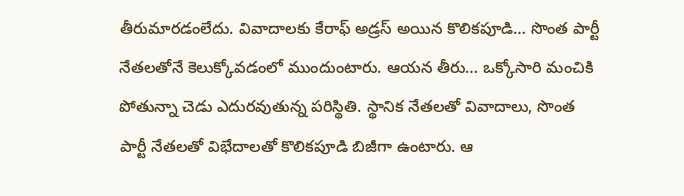తీరుమారడంలేదు. వివాదాలకు కేరాఫ్ అడ్రస్ అయిన కొలికపూడి… సొంత పార్టీ నేతలతోనే కెలుక్కోవడంలో ముందుంటారు. ఆయన తీరు… ఒక్కోసారి మంచికి పోతున్నా చెడు ఎదురవుతున్న పరిస్థితి. స్థానిక నేతలతో వివాదాలు, సొంత పార్టీ నేతలతో విభేదాలతో కొలికపూడి బిజీగా ఉంటారు. ఆ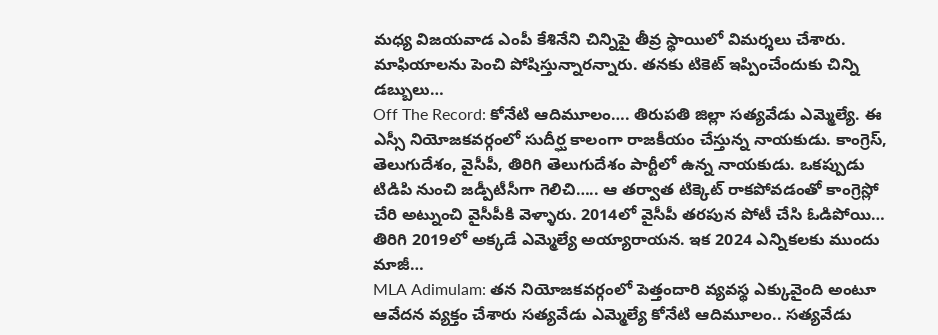మధ్య విజయవాడ ఎంపీ కేశినేని చిన్నిపై తీవ్ర స్థాయిలో విమర్శలు చేశారు. మాఫియాలను పెంచి పోషిస్తున్నారన్నారు. తనకు టికెట్ ఇప్పించేందుకు చిన్ని డబ్బులు…
Off The Record: కోనేటి ఆదిమూలం…. తిరుపతి జిల్లా సత్యవేడు ఎమ్మెల్యే. ఈ ఎస్సీ నియోజకవర్గంలో సుదీర్ఘ కాలంగా రాజకీయం చేస్తున్న నాయకుడు. కాంగ్రెస్, తెలుగుదేశం, వైసీపీ, తిరిగి తెలుగుదేశం పార్టీలో ఉన్న నాయకుడు. ఒకప్పుడు టిడిపి నుంచి జడ్పీటీసీగా గెలిచి….. ఆ తర్వాత టిక్కెట్ రాకపోవడంతో కాంగ్రెస్లో చేరి అట్నుంచి వైసీపీకి వెళ్ళారు. 2014లో వైసీపీ తరపున పోటీ చేసి ఓడిపోయి… తిరిగి 2019లో అక్కడే ఎమ్మెల్యే అయ్యారాయన. ఇక 2024 ఎన్నికలకు ముందు మాజీ…
MLA Adimulam: తన నియోజకవర్గంలో పెత్తందారి వ్యవస్థ ఎక్కువైంది అంటూ ఆవేదన వ్యక్తం చేశారు సత్యవేడు ఎమ్మెల్యే కోనేటి ఆదిమూలం.. సత్యవేడు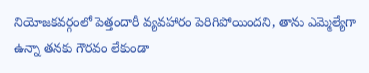నియోజకవర్గంలో పెత్తందారీ వ్యవహారం పెరిగిపోయిందని, తాను ఎమ్మెల్యేగా ఉన్నా తనకు గౌరవం లేకుండా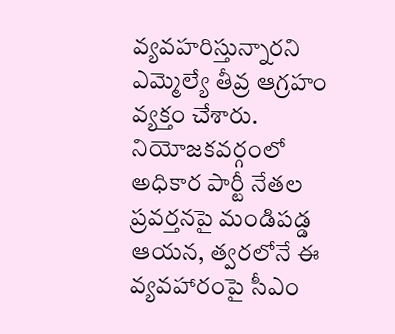వ్యవహరిస్తున్నారని ఎమ్మెల్యే తీవ్ర ఆగ్రహం వ్యక్తం చేశారు. నియోజకవర్గంలో అధికార పార్టీ నేతల ప్రవర్తనపై మండిపడ్డ ఆయన, త్వరలోనే ఈ వ్యవహారంపై సీఎం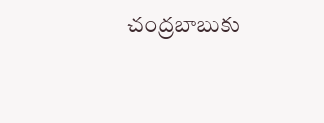చంద్రబాబుకు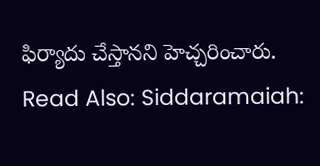ఫిర్యాదు చేస్తానని హెచ్చరించారు. Read Also: Siddaramaiah: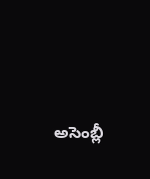అసెంబ్లీ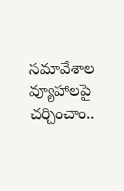సమావేశాల వ్యూహాలపై చర్చించాం..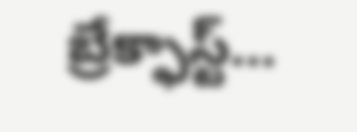బ్రేక్ఫాస్ట్…